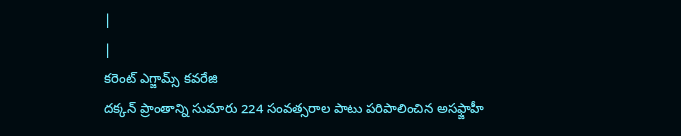|
|
కరెంట్ ఎగ్జామ్స్ కవరేజి
దక్కన్ ప్రాంతాన్ని సుమారు 224 సంవత్సరాల పాటు పరిపాలించిన అసఫ్జాహీ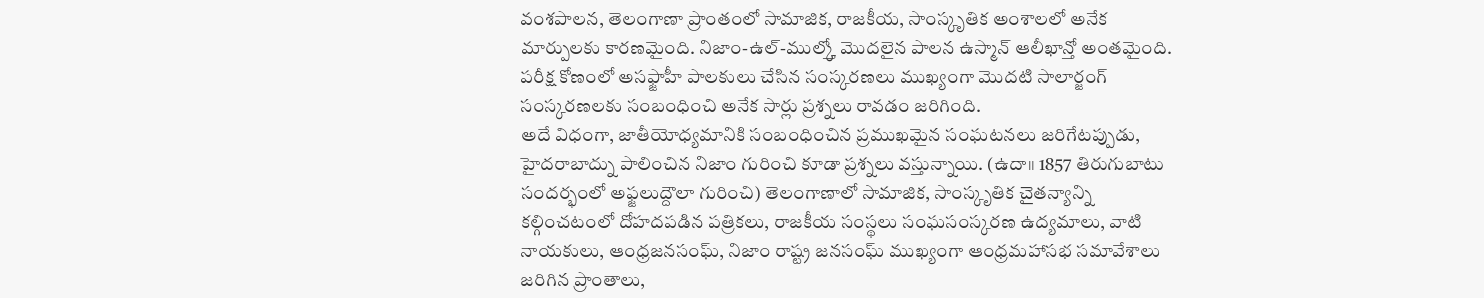వంశపాలన, తెలంగాణా ప్రాంతంలో సామాజిక, రాజకీయ, సాంస్కృతిక అంశాలలో అనేక మార్పులకు కారణమైంది. నిజాం-ఉల్-ముల్క్తో మొదలైన పాలన ఉస్మాన్ ఆలీఖాన్తో అంతమైంది. పరీక్ష కోణంలో అసఫ్జాహీ పాలకులు చేసిన సంస్కరణలు ముఖ్యంగా మొదటి సాలార్జంగ్ సంస్కరణలకు సంబంధించి అనేక సార్లు ప్రశ్నలు రావడం జరిగింది.
అదే విధంగా, జాతీయోధ్యమానికి సంబంధించిన ప్రముఖమైన సంఘటనలు జరిగేటప్పుడు, హైదరాబాద్ను పాలించిన నిజాం గురించి కూడా ప్రశ్నలు వస్తున్నాయి. (ఉదా॥ 1857 తిరుగుబాటు సందర్భంలో అఫ్జలుద్దౌలా గురించి) తెలంగాణాలో సామాజిక, సాంస్కృతిక చైతన్యాన్ని కల్గించటంలో దోహదపడిన పత్రికలు, రాజకీయ సంస్థలు సంఘసంస్కరణ ఉద్యమాలు, వాటి నాయకులు, ఆంధ్రజనసంఘ్, నిజాం రాష్ట్ర జనసంఘ్ ముఖ్యంగా ఆంధ్రమహాసభ సమావేశాలు జరిగిన ప్రాంతాలు,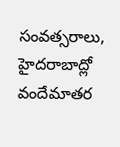సంవత్సరాలు, హైదరాబాద్లో వందేమాతర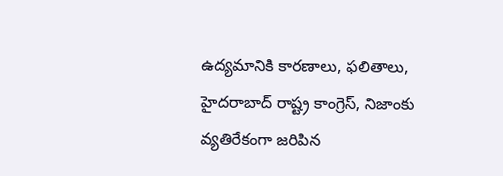ఉద్యమానికి కారణాలు, ఫలితాలు, హైదరాబాద్ రాష్ట్ర కాంగ్రెస్, నిజాంకు వ్యతిరేకంగా జరిపిన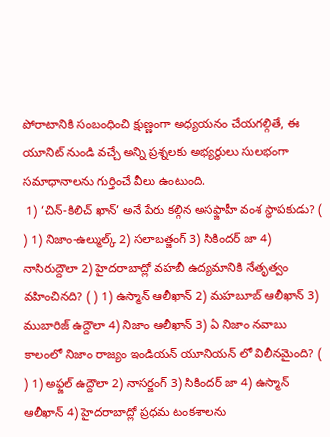పోరాటానికి సంబంధించి క్షుణ్ణంగా అధ్యయనం చేయగల్గితే, ఈ యూనిట్ నుండి వచ్చే అన్ని ప్రశ్నలకు అభ్యర్థులు సులభంగా సమాధానాలను గుర్తించే వీలు ఉంటుంది.
 1) ‘చిన్-కిలిచ్ ఖాన్’ అనే పేరు కల్గిన అసఫ్జాహీ వంశ స్థాపకుడు? ( ) 1) నిజాం-ఉల్ముల్క్ 2) సలాబత్జంగ్ 3) సికిందర్ జా 4) నాసిరుద్దౌలా 2) హైదరాబాద్లో వహబీ ఉద్యమానికి నేతృత్వం వహించినది? ( ) 1) ఉస్మాన్ ఆలీఖాన్ 2) మహబూబ్ ఆలీఖాన్ 3) ముబారిజ్ ఉద్దౌలా 4) నిజాం ఆలీఖాన్ 3) ఏ నిజాం నవాబు కాలంలో నిజాం రాజ్యం ఇండియన్ యూనియన్ లో విలీనమైంది? ( ) 1) అఫ్జల్ ఉద్దౌలా 2) నాసర్జంగ్ 3) సికిందర్ జా 4) ఉస్మాన్ ఆలీఖాన్ 4) హైదరాబాద్లో ప్రధమ టంకశాలను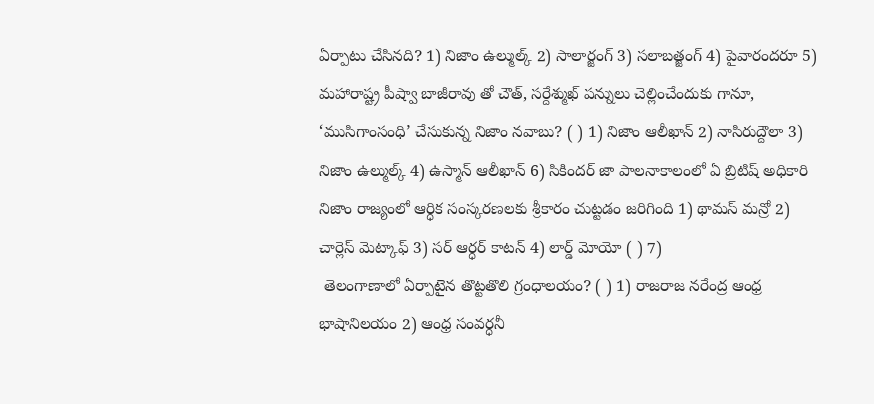ఏర్పాటు చేసినది? 1) నిజాం ఉల్ముల్క్ 2) సాలార్జంగ్ 3) సలాబత్జంగ్ 4) పైవారందరూ 5) మహారాష్ట్ర పీష్వా బాజీరావు తో చౌత్, సర్దేశ్ముఖ్ పన్నులు చెల్లించేందుకు గానూ, ‘ముసిగాంసంధి’ చేసుకున్న నిజాం నవాబు? ( ) 1) నిజాం ఆలీఖాన్ 2) నాసిరుద్దౌలా 3) నిజాం ఉల్ముల్క్ 4) ఉస్మాన్ ఆలీఖాన్ 6) సికిందర్ జా పాలనాకాలంలో ఏ బ్రిటిష్ అధికారి నిజాం రాజ్యంలో ఆర్ధిక సంస్కరణలకు శ్రీకారం చుట్టడం జరిగింది 1) థామస్ మన్రో 2) చార్లెస్ మెట్కాఫ్ 3) సర్ ఆర్ధర్ కాటన్ 4) లార్డ్ మోయో ( ) 7)
 తెలంగాణాలో ఏర్పాటైన తొట్టతొలి గ్రంధాలయం? ( ) 1) రాజరాజ నరేంద్ర ఆంధ్ర భాషానిలయం 2) ఆంధ్ర సంవర్ధనీ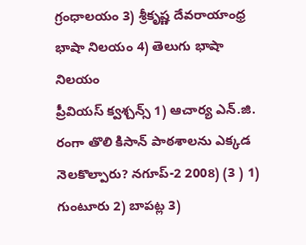గ్రంధాలయం 3) శ్రీకృష్ణ దేవరాయాంధ్ర భాషా నిలయం 4) తెలుగు భాషా నిలయం
ప్రీవియస్ క్వశ్చన్స్ 1) ఆచార్య ఎన్.జి. రంగా తొలి కిసాన్ పాఠశాలను ఎక్కడ నెలకొల్పారు? నగూప్-2 2008) (3 ) 1) గుంటూరు 2) బాపట్ల 3)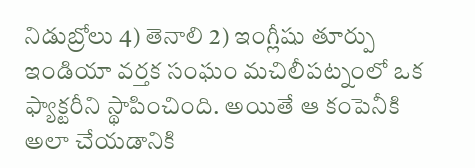నిడుబ్రోలు 4) తెనాలి 2) ఇంగ్లీషు తూర్పు ఇండియా వర్తక సంఘం మచిలీపట్నంలో ఒక ఫ్యాక్టరీని స్థాపించింది. అయితే ఆ కంపెనీకి అలా చేయడానికి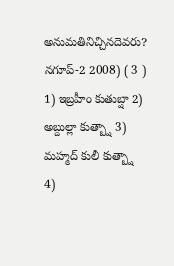అనుమతినిచ్చినదెవరు? నగూప్-2 2008) ( 3 ) 1) ఇబ్రహీం కుతుబ్షా 2) అబ్దుల్లా కుత్బ్షా 3) మహ్మద్ కులీ కుత్బ్షా 4)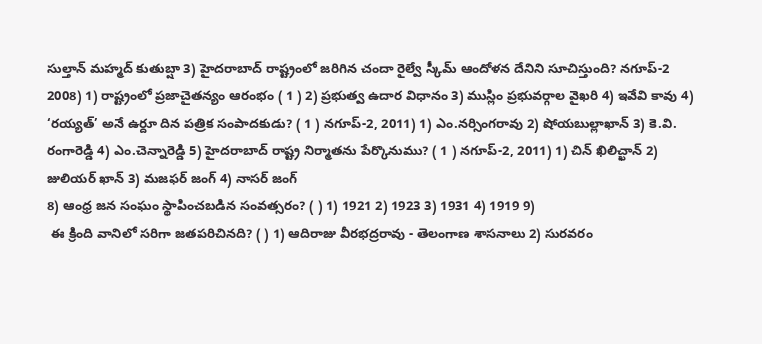సుల్తాన్ మహ్మద్ కుతుబ్షా 3) హైదరాబాద్ రాష్ట్రంలో జరిగిన చందా రైల్వే స్కీమ్ ఆందోళన దేనిని సూచిస్తుంది? నగూప్-2 2008) 1) రాష్ట్రంలో ప్రజాచైతన్యం ఆరంభం ( 1 ) 2) ప్రభుత్వ ఉదార విధానం 3) ముస్లిం ప్రభువర్గాల వైఖరి 4) ఇవేవి కావు 4) ‘రయ్యత్’ అనే ఉర్దూ దిన పత్రిక సంపాదకుడు? ( 1 ) నగూప్-2, 2011) 1) ఎం.నర్సింగరావు 2) షోయబుల్లాఖాన్ 3) కె.వి. రంగారెడ్డి 4) ఎం.చెన్నారెడ్డి 5) హైదరాబాద్ రాష్ట్ర నిర్మాతను పేర్కొనుము? ( 1 ) నగూప్-2, 2011) 1) చిన్ ఖిలిచ్ఖాన్ 2) జులియర్ ఖాన్ 3) మజఫర్ జంగ్ 4) నాసర్ జంగ్
8) ఆంధ్ర జన సంఘం స్థాపించబడిన సంవత్సరం? ( ) 1) 1921 2) 1923 3) 1931 4) 1919 9)
 ఈ క్రింది వానిలో సరిగా జతపరిచినది? ( ) 1) ఆదిరాజు వీరభద్రరావు - తెలంగాణ శాసనాలు 2) సురవరం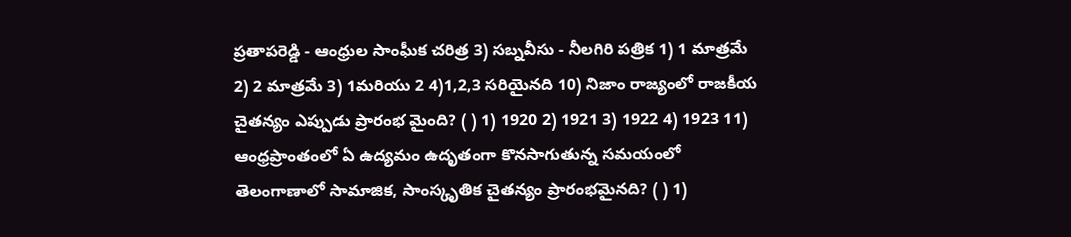ప్రతాపరెడ్డి - ఆంధ్రుల సాంఘీక చరిత్ర 3) సబ్నవీసు - నీలగిరి పత్రిక 1) 1 మాత్రమే 2) 2 మాత్రమే 3) 1మరియు 2 4)1,2,3 సరియైనది 10) నిజాం రాజ్యంలో రాజకీయ చైతన్యం ఎప్పుడు ప్రారంభ మైంది? ( ) 1) 1920 2) 1921 3) 1922 4) 1923 11) ఆంధ్రప్రాంతంలో ఏ ఉద్యమం ఉదృతంగా కొనసాగుతున్న సమయంలో తెలంగాణాలో సామాజిక, సాంస్కృతిక చైతన్యం ప్రారంభమైనది? ( ) 1)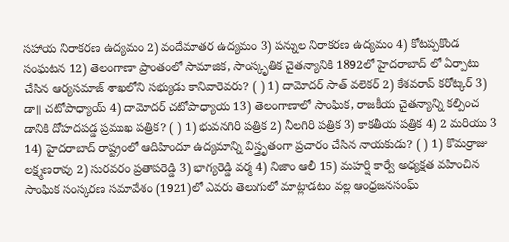సహాయ నిరాకరణ ఉద్యమం 2) వందేమాతర ఉద్యమం 3) పన్నుల నిరాకరణ ఉద్యమం 4) కోటప్పకొండ సంఘటన 12) తెలంగాణా ప్రాంతంలో సామాజిక, సాంస్కృతిక చైతన్యానికి 1892లో హైదరాబాద్ లో ఏర్పాటు చేసిన ఆర్యసమాజ్ శాఖలోని సభ్యుడు కానివారెవరు? ( ) 1) దామోదర్ సాత్ వలెకర్ 2) కేశవరావ్ కరోట్కర్ 3) డా॥ చటోపాధ్యాయ్ 4) దామోదర్ చటోపాధ్యాయ 13) తెలంగాణాలో సాంఘిక, రాజకీయ చైతన్యాన్ని కల్పించ డానికి దోహదపడ్డ ప్రముఖ పత్రిక? ( ) 1) భువనగిరి పత్రిక 2) నీలగిరి పత్రిక 3) కాకతీయ పత్రిక 4) 2 మరియు 3 14) హైదరాబాద్ రాష్ట్రంలో ఆదిహిందూ ఉద్యమాన్ని విస్త్రృతంగా ప్రచారం చేసిన నాయకుడు? ( ) 1) కొమర్రాజు లక్ష్మణరావు 2) సురవరం ప్రతాపరెడ్డి 3) భాగ్యరెడ్డి వర్మ 4) నిజాం ఆలీ 15) మహర్షి కార్వే అధ్యక్షత వహించిన సాంఘిక సంస్కరణ సమావేశం (1921)లో ఎవరు తెలుగులో మాట్లాడటం వల్ల ఆంధ్రజనసంఘ్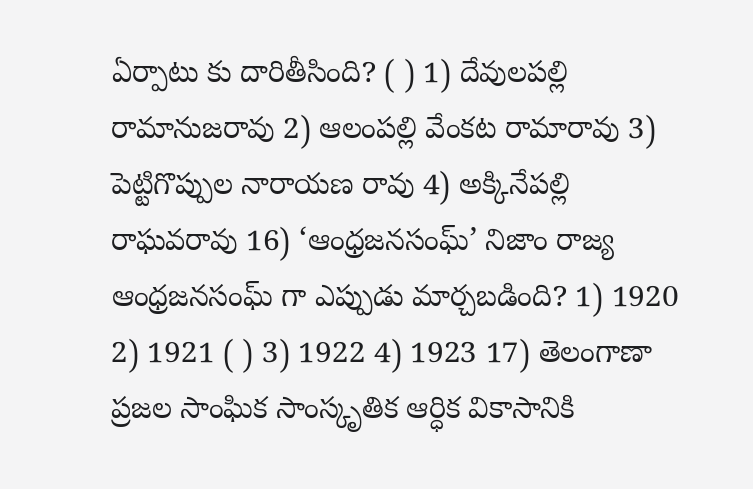ఏర్పాటు కు దారితీసింది? ( ) 1) దేవులపల్లి రామానుజరావు 2) ఆలంపల్లి వేంకట రామారావు 3) పెట్టిగొప్పుల నారాయణ రావు 4) అక్కినేపల్లి రాఘవరావు 16) ‘ఆంధ్రజనసంఘ్’ నిజాం రాజ్య ఆంధ్రజనసంఘ్ గా ఎప్పుడు మార్చబడింది? 1) 1920 2) 1921 ( ) 3) 1922 4) 1923 17) తెలంగాణా ప్రజల సాంఘిక సాంస్కృతిక ఆర్ధిక వికాసానికి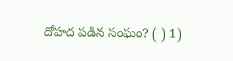దోహద పడిన సంఘం? ( ) 1)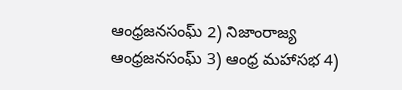ఆంధ్రజనసంఘ్ 2) నిజాంరాజ్య ఆంధ్రజనసంఘ్ 3) ఆంధ్ర మహాసభ 4)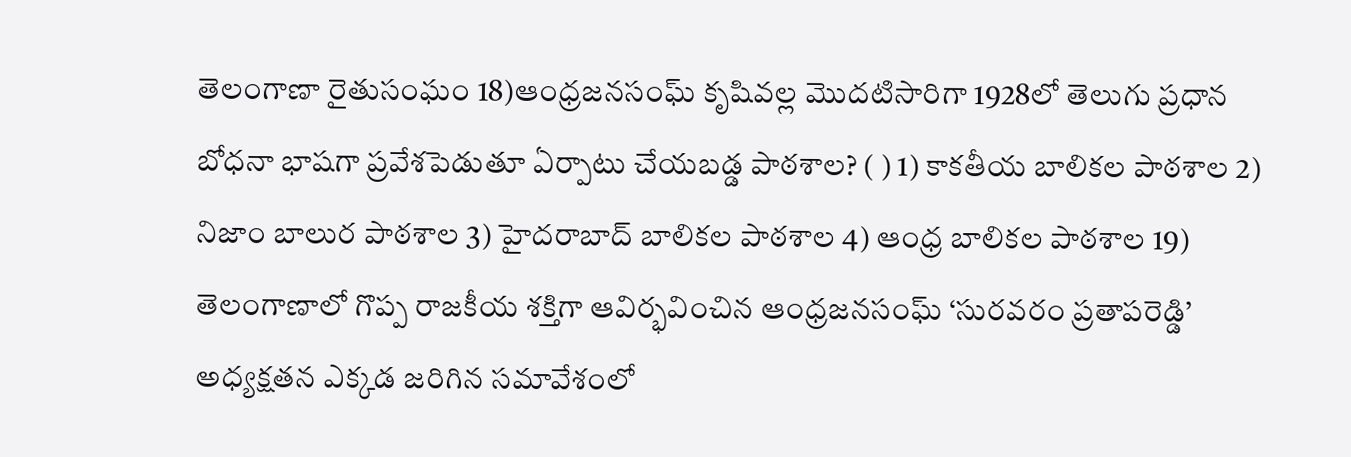తెలంగాణా రైతుసంఘం 18)ఆంధ్రజనసంఘ్ కృషివల్ల మొదటిసారిగా 1928లో తెలుగు ప్రధాన బోధనా భాషగా ప్రవేశపెడుతూ ఏర్పాటు చేయబడ్డ పాఠశాల? ( ) 1) కాకతీయ బాలికల పాఠశాల 2) నిజాం బాలుర పాఠశాల 3) హైదరాబాద్ బాలికల పాఠశాల 4) ఆంధ్ర బాలికల పాఠశాల 19) తెలంగాణాలో గొప్ప రాజకీయ శక్తిగా ఆవిర్భవించిన ఆంధ్రజనసంఘ్ ‘సురవరం ప్రతాపరెడ్డి’ అధ్యక్షతన ఎక్కడ జరిగిన సమావేశంలో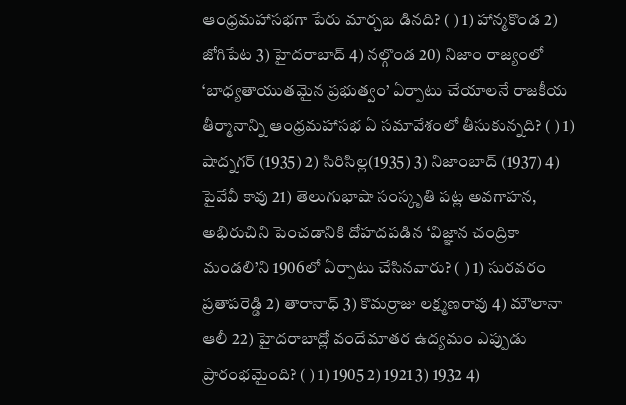ఆంధ్రమహాసభగా పేరు మార్చబ డినది? ( ) 1) హాన్మకొండ 2) జోగిపేట 3) హైదరాబాద్ 4) నల్గొండ 20) నిజాం రాజ్యంలో ‘బాధ్యతాయుతమైన ప్రభుత్వం’ ఏర్పాటు చేయాలనే రాజకీయ తీర్మానాన్ని ఆంధ్రమహాసభ ఏ సమావేశంలో తీసుకున్నది? ( ) 1) షాద్నగర్ (1935) 2) సిరిసిల్ల(1935) 3) నిజాంబాద్ (1937) 4) పైవేవీ కావు 21) తెలుగుభాషా సంస్కృతి పట్ల అవగాహన, అభిరుచిని పెంచడానికి దోహదపడిన ‘విజ్ఞాన చంద్రికా మండలి’ని 1906లో ఏర్పాటు చేసినవారు? ( ) 1) సురవరం ప్రతాపరెడ్డి 2) తారానాధ్ 3) కొమర్రాజు లక్ష్మణరావు 4) మౌలానా ఆలీ 22) హైదరాబాద్లో వందేమాతర ఉద్యమం ఎప్పుడు ప్రారంభమైంది? ( ) 1) 1905 2) 1921 3) 1932 4)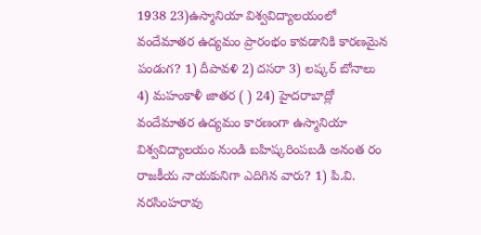1938 23)ఉస్మానియా విశ్వవిద్యాలయంలో వందేమాతర ఉద్యమం ప్రారంభం కావడానికి కారణమైన పండుగ? 1) దీపావళి 2) దసరా 3) లష్కర్ బోనాలు 4) మహంకాళీ జాతర ( ) 24) హైదరాబాద్లో వందేమాతర ఉద్యమం కారణంగా ఉస్మానియా విశ్వవిద్యాలయం నుండి బహిష్కరింపబడి అనంత రం రాజకీయ నాయకునిగా ఎదిగిన వారు? 1) పి.వి. నరసింహరావు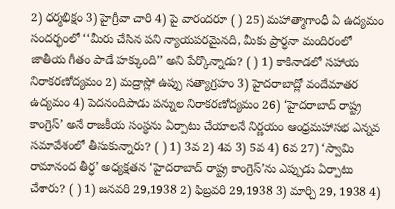2) ధర్మభిక్షం 3) హైగ్రీవా చారి 4) పై వారందరూ ( ) 25) మహాత్మాగాంధీ ఏ ఉద్యమం సందర్భంలో ‘‘మీరు చేసిన పని న్యాయపరమైనది, మీకు ప్రార్ధనా మందిరంలో జాతీయ గీతం పాడే హక్కుంది’’ అని పేర్కొన్నాడు? ( ) 1) కాకినాడలో సహాయ నిరాకరణోద్యమం 2) మద్రాస్లో ఉప్పు సత్యాగ్రహం 3) హైదరాబాద్లో వందేమాతర ఉద్యమం 4) పెదనందిపాడు పన్నుల నిరాకరణోద్యమం 26) ‘హైదరాబాద్ రాష్ట్ర కాంగ్రెస్’ అనే రాజకీయ సంస్థను ఏర్పాటు చేయాలనే నిర్ణయం ఆంధ్రమహాసభ ఎన్నవ సమావేశంలో తీసుకున్నారు? ( ) 1) 3వ 2) 4వ 3) 5వ 4) 6వ 27) ‘స్వామి రామానంద తీర్ధ’ అధ్యక్షతన ‘హైదరాబాద్ రాష్ట్ర కాంగ్రెస్’ను ఎప్పుడు ఏర్పాటు చేశారు? ( ) 1) జనవరి 29,1938 2) ఫిబ్రవరి 29,1938 3) మార్చి 29, 1938 4)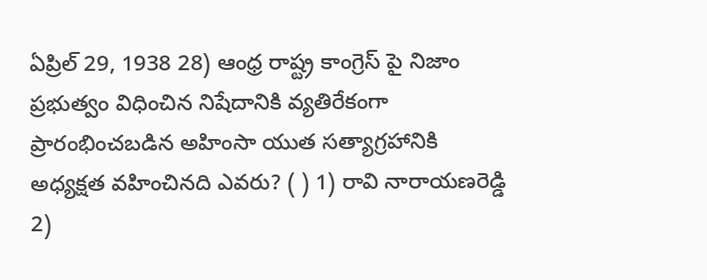ఏప్రిల్ 29, 1938 28) ఆంధ్ర రాష్ట్ర కాంగ్రెస్ పై నిజాం ప్రభుత్వం విధించిన నిషేదానికి వ్యతిరేకంగా ప్రారంభించబడిన అహింసా యుత సత్యాగ్రహానికి అధ్యక్షత వహించినది ఎవరు? ( ) 1) రావి నారాయణరెడ్డి 2)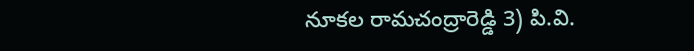నూకల రామచంద్రారెడ్డి 3) పి.వి.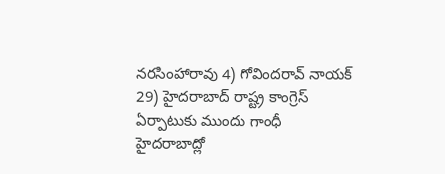నరసింహారావు 4) గోవిందరావ్ నాయక్ 29) హైదరాబాద్ రాష్ట్ర కాంగ్రెస్ ఏర్పాటుకు ముందు గాంధీ హైదరాబాద్లో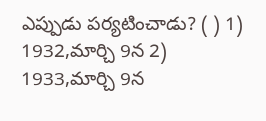ఎప్పుడు పర్యటించాడు? ( ) 1) 1932,మార్చి 9న 2) 1933,మార్చి 9న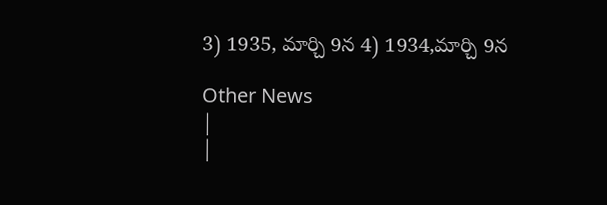3) 1935, మార్చి 9న 4) 1934,మార్చి 9న

Other News
|
|